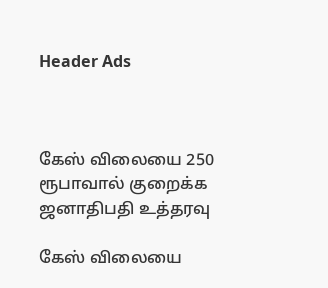Header Ads



கேஸ் விலையை 250 ரூபாவால் குறைக்க ஜனாதிபதி உத்தரவு

கேஸ் விலையை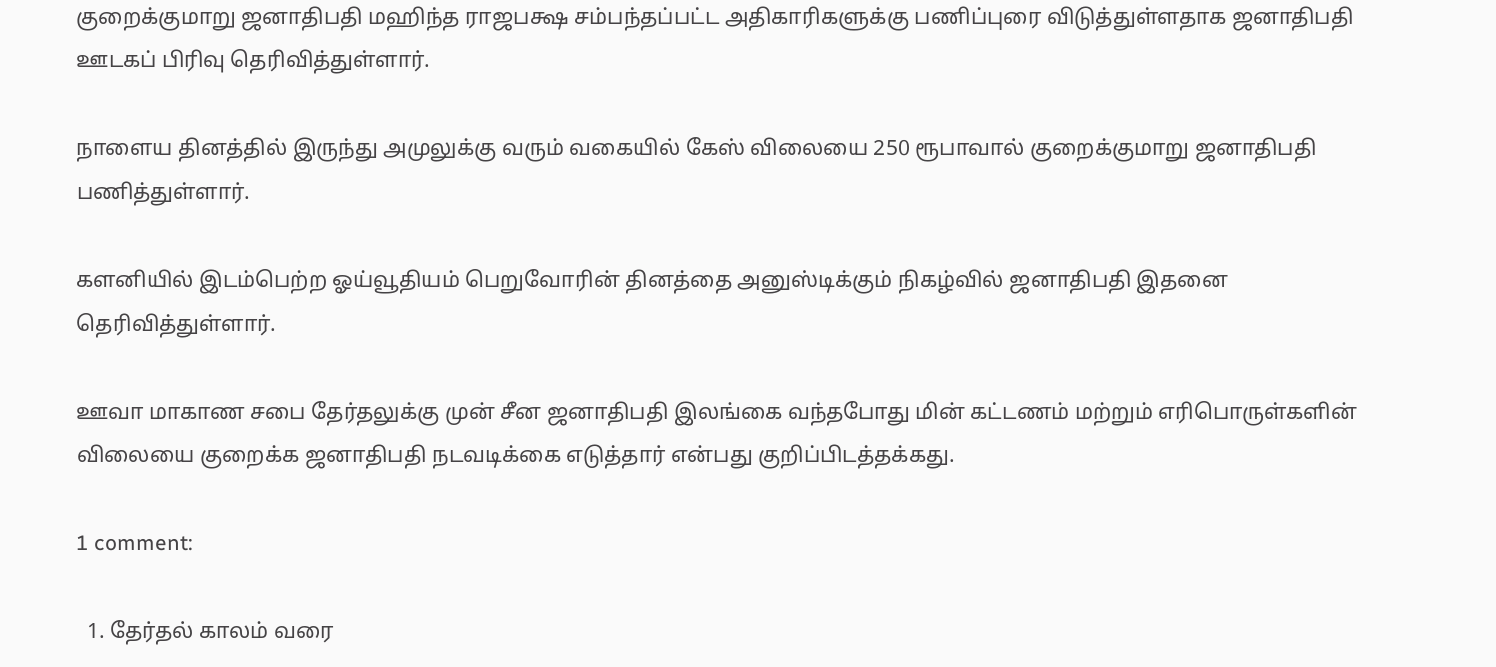குறைக்குமாறு ஜனாதிபதி மஹிந்த ராஜபக்ஷ சம்பந்தப்பட்ட அதிகாரிகளுக்கு பணிப்புரை விடுத்துள்ளதாக ஜனாதிபதி ஊடகப் பிரிவு தெரிவித்துள்ளார்.

நாளைய தினத்தில் இருந்து அமுலுக்கு வரும் வகையில் கேஸ் விலையை 250 ரூபாவால் குறைக்குமாறு ஜனாதிபதி பணித்துள்ளார்.

களனியில் இடம்பெற்ற ஓய்வூதியம் பெறுவோரின் தினத்தை அனுஸ்டிக்கும் நிகழ்வில் ஜனாதிபதி இதனை தெரிவித்துள்ளார்.

ஊவா மாகாண சபை தேர்தலுக்கு முன் சீன ஜனாதிபதி இலங்கை வந்தபோது மின் கட்டணம் மற்றும் எரிபொருள்களின் விலையை குறைக்க ஜனாதிபதி நடவடிக்கை எடுத்தார் என்பது குறிப்பிடத்தக்கது.

1 comment:

  1. தேர்தல் காலம் வரை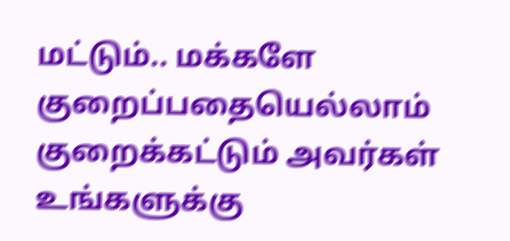மட்டும்.. மக்களே குறைப்பதையெல்லாம் குறைக்கட்டும் அவர்கள் உங்களுக்கு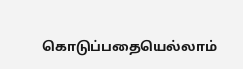கொடுப்பதையெல்லாம்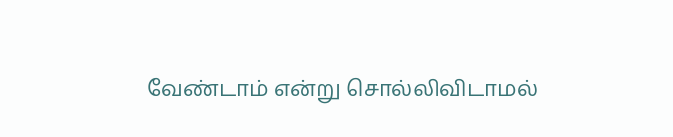வேண்டாம் என்று சொல்லிவிடாமல்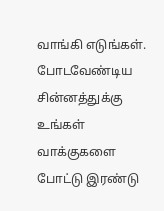வாங்கி எடுங்கள். போடவேண்டிய சின்னத்துக்கு உங்கள் வாக்குகளை போட்டு இரண்டு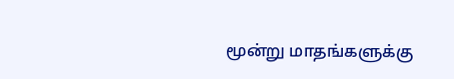மூன்று மாதங்களுக்கு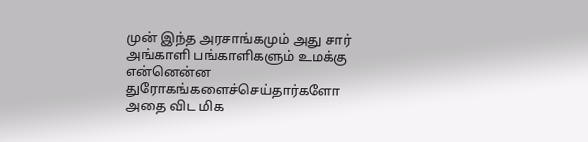முன் இந்த அரசாங்கமும் அது சார் அங்காளி பங்காளிகளும் உமக்கு என்னென்ன துரோகங்களைச்செய்தார்களோ அதை விட மிக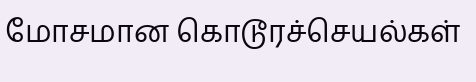மோசமான கொடூரச்செயல்கள்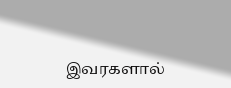இவரகளால்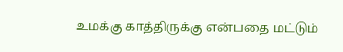உமக்கு காத்திருக்கு என்பதை மட்டும்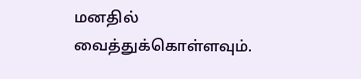மனதில் வைத்துக்கொள்ளவும்.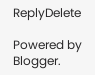ReplyDelete

Powered by Blogger.